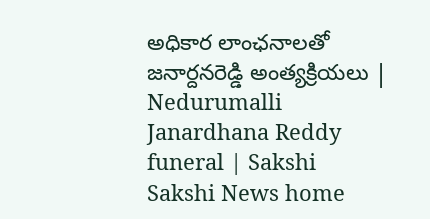అధికార లాంఛనాలతో జనార్దనరెడ్డి అంత్యక్రియలు | Nedurumalli Janardhana Reddy funeral | Sakshi
Sakshi News home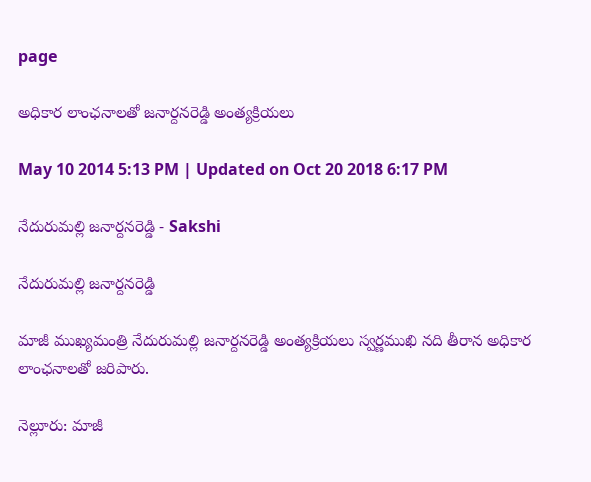page

అధికార లాంఛనాలతో జనార్దనరెడ్డి అంత్యక్రియలు

May 10 2014 5:13 PM | Updated on Oct 20 2018 6:17 PM

నేదురుమల్లి జనార్దనరెడ్డి - Sakshi

నేదురుమల్లి జనార్దనరెడ్డి

మాజీ ముఖ్యమంత్రి నేదురుమల్లి జనార్దనరెడ్డి అంత్యక్రియలు స్వర్ణముఖి నది తీరాన అధికార లాంఛనాలతో జరిపారు.

నెల్లూరు: మాజీ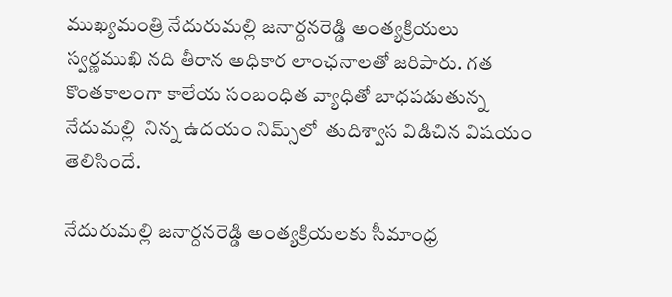ముఖ్యమంత్రి నేదురుమల్లి జనార్దనరెడ్డి అంత్యక్రియలు  స్వర్ణముఖి నది తీరాన అధికార లాంఛనాలతో జరిపారు. గత కొంతకాలంగా కాలేయ సంబంధిత వ్యాధితో బాధపడుతున్న నేదుమల్లి  నిన్న ఉదయం నిమ్స్‌లో  తుదిశ్వాస విడిచిన విషయం తెలిసిందే.

నేదురుమల్లి జనార్దనరెడ్డి అంత్యక్రియలకు సీమాంధ్ర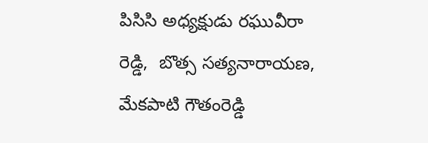పిసిసి అధ్యక్షుడు రఘువీరా రెడ్డి,  బొత్స సత్యనారాయణ,  మేకపాటి గౌతంరెడ్డి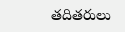తదితరులు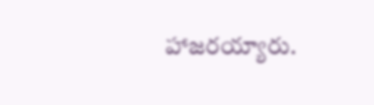హాజరయ్యారు.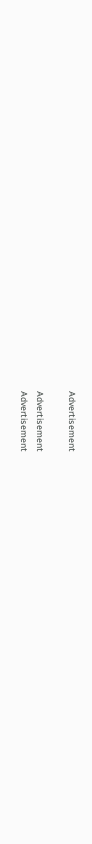Advertisement

Advertisement
Advertisement